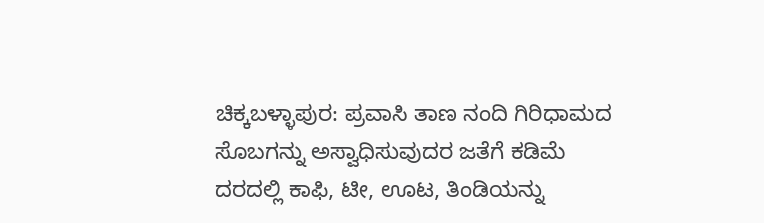ಚಿಕ್ಕಬಳ್ಳಾಪುರ: ಪ್ರವಾಸಿ ತಾಣ ನಂದಿ ಗಿರಿಧಾಮದ ಸೊಬಗನ್ನು ಅಸ್ವಾಧಿಸುವುದರ ಜತೆಗೆ ಕಡಿಮೆ ದರದಲ್ಲಿ ಕಾಫಿ, ಟೀ, ಊಟ, ತಿಂಡಿಯನ್ನು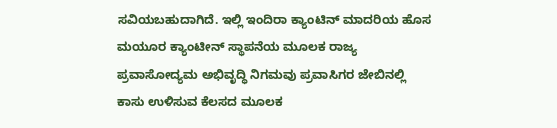ಸವಿಯಬಹುದಾಗಿದೆ. ಇಲ್ಲಿ ಇಂದಿರಾ ಕ್ಯಾಂಟಿನ್ ಮಾದರಿಯ ಹೊಸ ಮಯೂರ ಕ್ಯಾಂಟೀನ್ ಸ್ಥಾಪನೆಯ ಮೂಲಕ ರಾಜ್ಯ ಪ್ರವಾಸೋದ್ಯಮ ಅಭಿವೃದ್ಧಿ ನಿಗಮವು ಪ್ರವಾಸಿಗರ ಜೇಬಿನಲ್ಲಿ ಕಾಸು ಉಳಿಸುವ ಕೆಲಸದ ಮೂಲಕ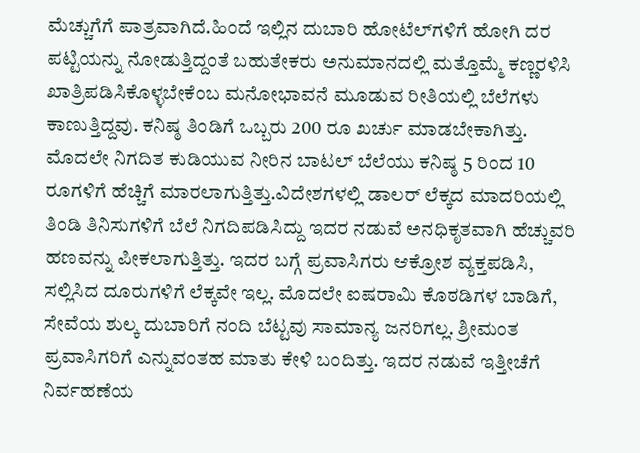ಮೆಚ್ಚುಗೆಗೆ ಪಾತ್ರವಾಗಿದೆ.ಹಿಂದೆ ಇಲ್ಲಿನ ದುಬಾರಿ ಹೋಟೆಲ್‌ಗಳಿಗೆ ಹೋಗಿ ದರ ಪಟ್ಟಿಯನ್ನು ನೋಡುತ್ತಿದ್ದಂತೆ ಬಹುತೇಕರು ಅನುಮಾನದಲ್ಲಿ ಮತ್ತೊಮ್ಮೆ ಕಣ್ಣರಳಿಸಿ ಖಾತ್ರಿಪಡಿಸಿಕೊಳ್ಳಬೇಕೆಂಬ ಮನೋಭಾವನೆ ಮೂಡುವ ರೀತಿಯಲ್ಲಿ ಬೆಲೆಗಳು ಕಾಣುತ್ತಿದ್ದವು. ಕನಿಷ್ಠ ತಿಂಡಿಗೆ ಒಬ್ಬರು 200 ರೂ ಖರ್ಚು ಮಾಡಬೇಕಾಗಿತ್ತು. ಮೊದಲೇ ನಿಗದಿತ ಕುಡಿಯುವ ನೀರಿನ ಬಾಟಲ್ ಬೆಲೆಯು ಕನಿಷ್ಠ 5 ರಿಂದ 10 ರೂಗಳಿಗೆ ಹೆಚ್ಚಿಗೆ ಮಾರಲಾಗುತ್ತಿತ್ತು.ವಿದೇಶಗಳಲ್ಲಿ ಡಾಲರ್ ಲೆಕ್ಕದ ಮಾದರಿಯಲ್ಲಿ ತಿಂಡಿ ತಿನಿಸುಗಳಿಗೆ ಬೆಲೆ ನಿಗದಿಪಡಿಸಿದ್ದು ಇದರ ನಡುವೆ ಅನಧಿಕೃತವಾಗಿ ಹೆಚ್ಚುವರಿ ಹಣವನ್ನು ಪೀಕಲಾಗುತ್ತಿತ್ತು. ಇದರ ಬಗ್ಗೆ ಪ್ರವಾಸಿಗರು ಆಕ್ರೋಶ ವ್ಯಕ್ತಪಡಿಸಿ, ಸಲ್ಲಿಸಿದ ದೂರುಗಳಿಗೆ ಲೆಕ್ಕವೇ ಇಲ್ಲ. ಮೊದಲೇ ಐಷರಾಮಿ ಕೊಠಡಿಗಳ ಬಾಡಿಗೆ, ಸೇವೆಯ ಶುಲ್ಕ ದುಬಾರಿಗೆ ನಂದಿ ಬೆಟ್ಟವು ಸಾಮಾನ್ಯ ಜನರಿಗಲ್ಲ. ಶ್ರೀಮಂತ ಪ್ರವಾಸಿಗರಿಗೆ ಎನ್ನುವಂತಹ ಮಾತು ಕೇಳಿ ಬಂದಿತ್ತು. ಇದರ ನಡುವೆ ಇತ್ತೀಚೆಗೆ ನಿರ್ವಹಣೆಯ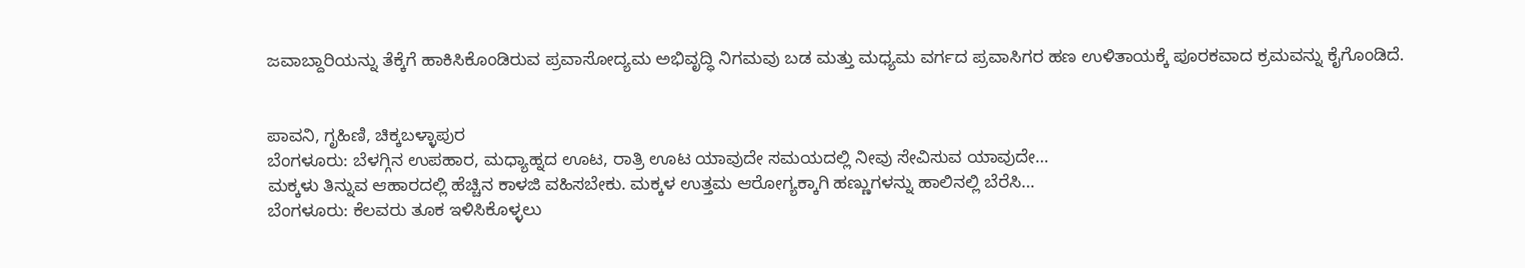ಜವಾಬ್ದಾರಿಯನ್ನು ತೆಕ್ಕೆಗೆ ಹಾಕಿಸಿಕೊಂಡಿರುವ ಪ್ರವಾಸೋದ್ಯಮ ಅಭಿವೃದ್ಧಿ ನಿಗಮವು ಬಡ ಮತ್ತು ಮಧ್ಯಮ ವರ್ಗದ ಪ್ರವಾಸಿಗರ ಹಣ ಉಳಿತಾಯಕ್ಕೆ ಪೂರಕವಾದ ಕ್ರಮವನ್ನು ಕೈಗೊಂಡಿದೆ.


ಪಾವನಿ, ಗೃಹಿಣಿ, ಚಿಕ್ಕಬಳ್ಳಾಪುರ
ಬೆಂಗಳೂರು: ಬೆಳಗ್ಗಿನ ಉಪಹಾರ, ಮಧ್ಯಾಹ್ನದ ಊಟ, ರಾತ್ರಿ ಊಟ ಯಾವುದೇ ಸಮಯದಲ್ಲಿ ನೀವು ಸೇವಿಸುವ ಯಾವುದೇ…
ಮಕ್ಕಳು ತಿನ್ನುವ ಆಹಾರದಲ್ಲಿ ಹೆಚ್ಚಿನ ಕಾಳಜಿ ವಹಿಸಬೇಕು. ಮಕ್ಕಳ ಉತ್ತಮ ಆರೋಗ್ಯಕ್ಕಾಗಿ ಹಣ್ಣುಗಳನ್ನು ಹಾಲಿನಲ್ಲಿ ಬೆರೆಸಿ…
ಬೆಂಗಳೂರು: ಕೆಲವರು ತೂಕ ಇಳಿಸಿಕೊಳ್ಳಲು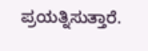ಪ್ರಯತ್ನಿಸುತ್ತಾರೆ.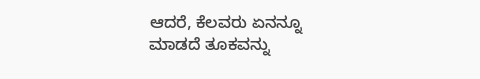ಆದರೆ, ಕೆಲವರು ಏನನ್ನೂ ಮಾಡದೆ ತೂಕವನ್ನು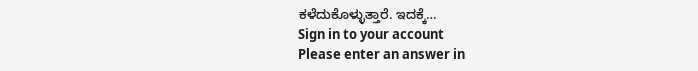ಕಳೆದುಕೊಳ್ಳುತ್ತಾರೆ. ಇದಕ್ಕೆ…
Sign in to your account
Please enter an answer in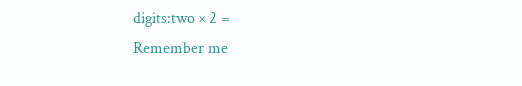digits:two × 2 =
Remember me